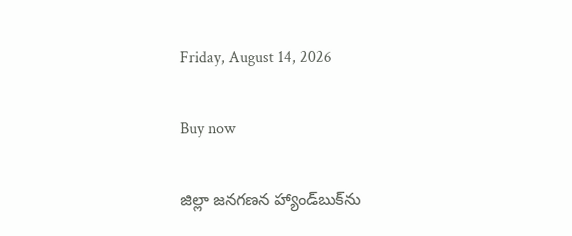Friday, August 14, 2026

Buy now

జిల్లా జనగణన హ్యాండ్‌బుక్‌ను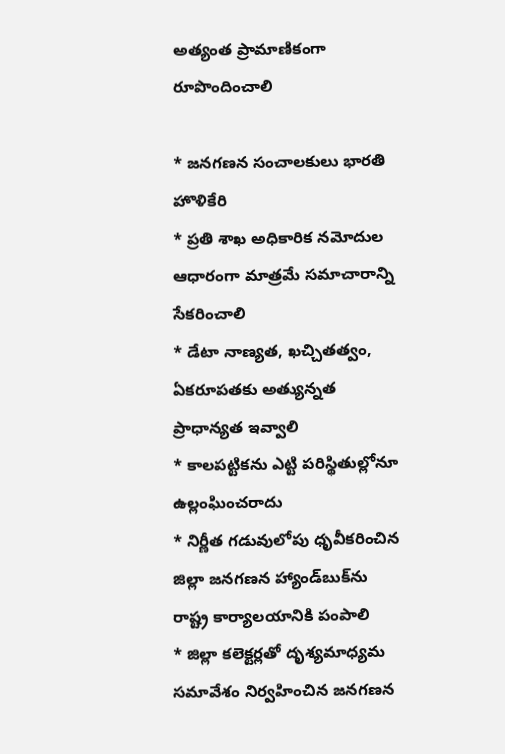అత్యంత ప్రామాణికంగా రూపొందించాలి

* జనగణన సంచాలకులు భారతి హొళికేరి
* ప్రతి శాఖ అధికారిక నమోదుల ఆధారంగా మాత్రమే సమాచారాన్ని సేకరించాలి
* డేటా నాణ్యత, ఖచ్చితత్వం, ఏకరూపతకు అత్యున్నత ప్రాధాన్యత ఇవ్వాలి
* కాలపట్టికను ఎట్టి పరిస్థితుల్లోనూ ఉల్లంఘించరాదు
* నిర్ణీత గడువులోపు ధృవీకరించిన జిల్లా జనగణన హ్యాండ్‌బుక్‌ను రాష్ట్ర కార్యాలయానికి పంపాలి
* జిల్లా కలెక్టర్లతో దృశ్యమాధ్యమ సమావేశం నిర్వహించిన జనగణన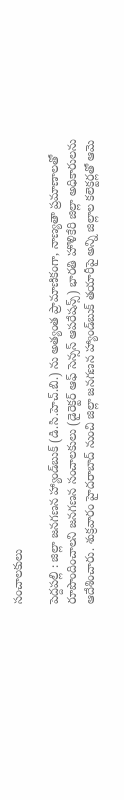సంచాలకులు

పెద్దపల్లి : జిల్లా జనగణన హ్యాండ్‌బుక్ (డి.సి.హెచ్‌.బి.) ను అత్యంత ప్రామాణికంగా, నాణ్యతా ప్రమాణాలతో రూపొందించాలని జనగణన సంచాలకులు (డైరెక్టర్ ఆఫ్ సెన్సస్ ఆపరేషన్స్) భారతి హొళికేరి జిల్లా అధికారులను ఆదేశించారు. శుక్రవారం హైదరాబాద్ నుంచి జిల్లా జనగణన హ్యాండ్‌బుక్ తయారీపై అన్ని జిల్లాల కలెక్టర్లతో ఆమె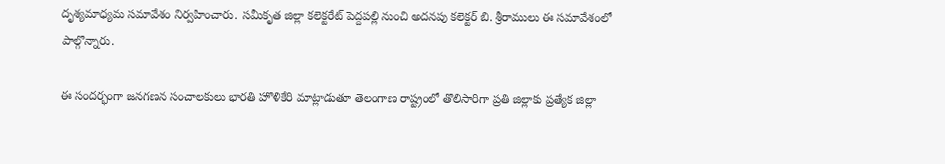దృశ్యమాధ్యమ సమావేశం నిర్వహించారు. సమీకృత జిల్లా కలెక్టరేట్ పెద్దపల్లి నుంచి అదనపు కలెక్టర్ బి. శ్రీరాములు ఈ సమావేశంలో పాల్గొన్నారు.

ఈ సందర్భంగా జనగణన సంచాలకులు భారతి హొళికేరి మాట్లాడుతూ తెలంగాణ రాష్ట్రంలో తొలిసారిగా ప్రతి జిల్లాకు ప్రత్యేక జిల్లా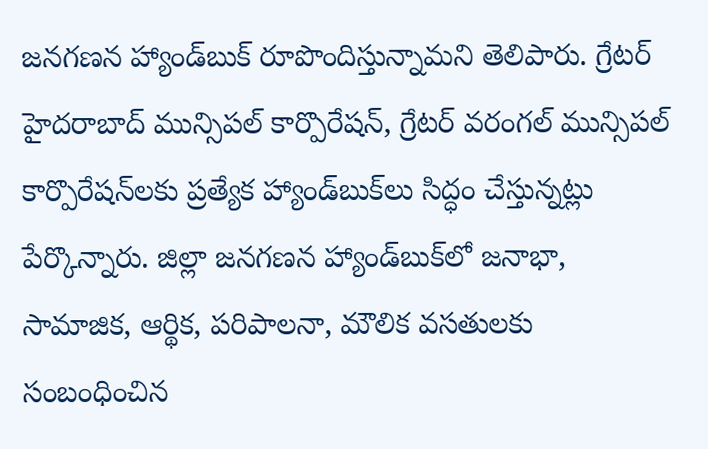జనగణన హ్యాండ్‌బుక్ రూపొందిస్తున్నామని తెలిపారు. గ్రేటర్ హైదరాబాద్ మున్సిపల్ కార్పొరేషన్, గ్రేటర్ వరంగల్ మున్సిపల్ కార్పొరేషన్‌లకు ప్రత్యేక హ్యాండ్‌బుక్‌లు సిద్ధం చేస్తున్నట్లు పేర్కొన్నారు. జిల్లా జనగణన హ్యాండ్‌బుక్‌లో జనాభా, సామాజిక, ఆర్థిక, పరిపాలనా, మౌలిక వసతులకు సంబంధించిన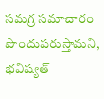సమగ్ర సమాచారం పొందుపరుస్తామని, భవిష్యత్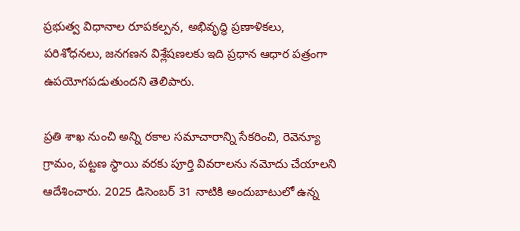ప్రభుత్వ విధానాల రూపకల్పన, అభివృద్ధి ప్రణాళికలు, పరిశోధనలు, జనగణన విశ్లేషణలకు ఇది ప్రధాన ఆధార పత్రంగా ఉపయోగపడుతుందని తెలిపారు.

ప్రతి శాఖ నుంచి అన్ని రకాల సమాచారాన్ని సేకరించి, రెవెన్యూ గ్రామం, పట్టణ స్థాయి వరకు పూర్తి వివరాలను నమోదు చేయాలని ఆదేశించారు. 2025 డిసెంబర్ 31 నాటికి అందుబాటులో ఉన్న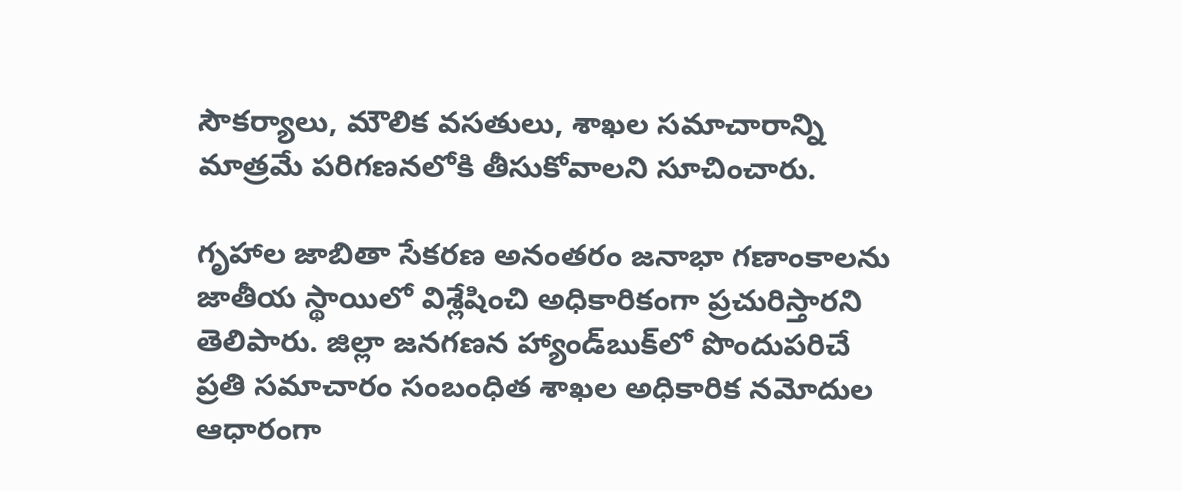సౌకర్యాలు, మౌలిక వసతులు, శాఖల సమాచారాన్ని మాత్రమే పరిగణనలోకి తీసుకోవాలని సూచించారు.

గృహాల జాబితా సేకరణ అనంతరం జనాభా గణాంకాలను జాతీయ స్థాయిలో విశ్లేషించి అధికారికంగా ప్రచురిస్తారని తెలిపారు. జిల్లా జనగణన హ్యాండ్‌బుక్‌లో పొందుపరిచే ప్రతి సమాచారం సంబంధిత శాఖల అధికారిక నమోదుల ఆధారంగా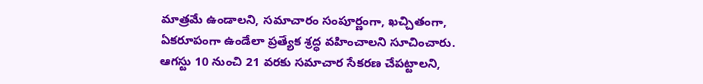మాత్రమే ఉండాలని, సమాచారం సంపూర్ణంగా, ఖచ్చితంగా, ఏకరూపంగా ఉండేలా ప్రత్యేక శ్రద్ధ వహించాలని సూచించారు. ఆగస్టు 10 నుంచి 21 వరకు సమాచార సేకరణ చేపట్టాలని,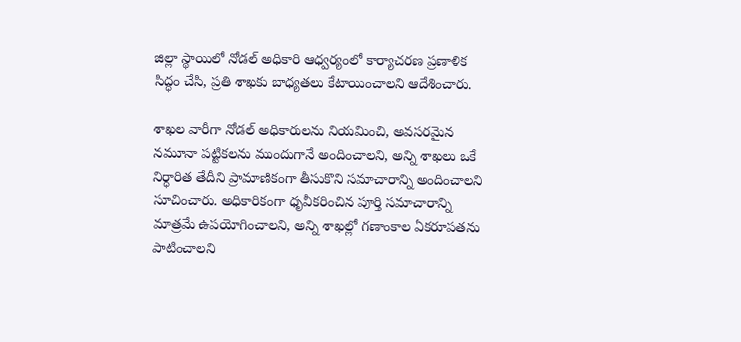జిల్లా స్థాయిలో నోడల్ అధికారి ఆధ్వర్యంలో కార్యాచరణ ప్రణాళిక సిద్ధం చేసి, ప్రతి శాఖకు బాధ్యతలు కేటాయించాలని ఆదేశించారు.

శాఖల వారీగా నోడల్ అధికారులను నియమించి, అవసరమైన నమూనా పట్టికలను ముందుగానే అందించాలని, అన్ని శాఖలు ఒకే నిర్ధారిత తేదీని ప్రామాణికంగా తీసుకొని సమాచారాన్ని అందించాలని సూచించారు. అధికారికంగా ధృవీకరించిన పూర్తి సమాచారాన్ని మాత్రమే ఉపయోగించాలని, అన్ని శాఖల్లో గణాంకాల ఏకరూపతను పాటించాలని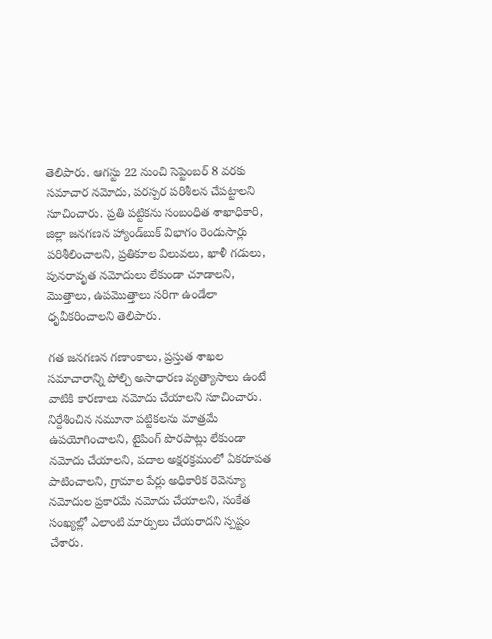తెలిపారు. ఆగస్టు 22 నుంచి సెప్టెంబర్ 8 వరకు సమాచార నమోదు, పరస్పర పరిశీలన చేపట్టాలని సూచించారు. ప్రతి పట్టికను సంబంధిత శాఖాధికారి, జిల్లా జనగణన హ్యాండ్‌బుక్ విభాగం రెండుసార్లు పరిశీలించాలని, ప్రతికూల విలువలు, ఖాళీ గడులు, పునరావృత నమోదులు లేకుండా చూడాలని, మొత్తాలు, ఉపమొత్తాలు సరిగా ఉండేలా ధృవీకరించాలని తెలిపారు.

గత జనగణన గణాంకాలు, ప్రస్తుత శాఖల సమాచారాన్ని పోల్చి అసాధారణ వ్యత్యాసాలు ఉంటే వాటికి కారణాలు నమోదు చేయాలని సూచించారు. నిర్దేశించిన నమూనా పట్టికలను మాత్రమే ఉపయోగించాలని, టైపింగ్ పొరపాట్లు లేకుండా నమోదు చేయాలని, పదాల అక్షరక్రమంలో ఏకరూపత పాటించాలని, గ్రామాల పేర్లు అధికారిక రెవెన్యూ నమోదుల ప్రకారమే నమోదు చేయాలని, సంకేత సంఖ్యల్లో ఎలాంటి మార్పులు చేయరాదని స్పష్టం చేశారు.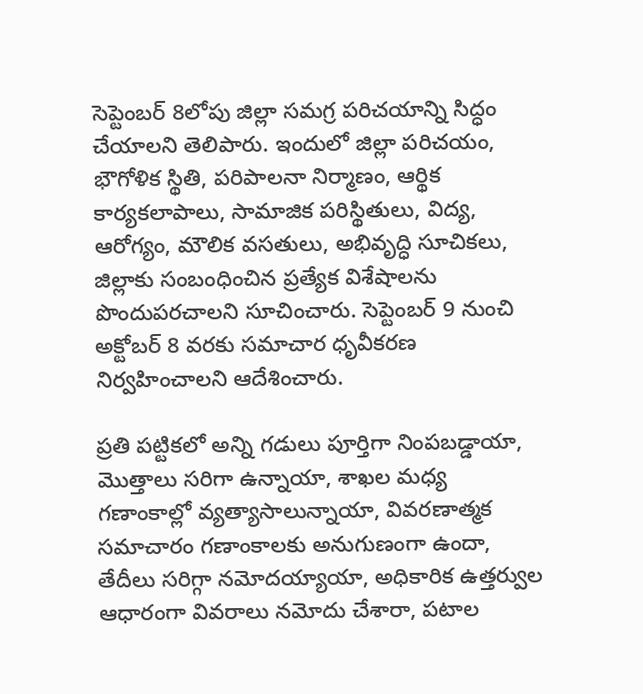సెప్టెంబర్ 8లోపు జిల్లా సమగ్ర పరిచయాన్ని సిద్ధం చేయాలని తెలిపారు. ఇందులో జిల్లా పరిచయం, భౌగోళిక స్థితి, పరిపాలనా నిర్మాణం, ఆర్థిక కార్యకలాపాలు, సామాజిక పరిస్థితులు, విద్య, ఆరోగ్యం, మౌలిక వసతులు, అభివృద్ధి సూచికలు, జిల్లాకు సంబంధించిన ప్రత్యేక విశేషాలను పొందుపరచాలని సూచించారు. సెప్టెంబర్ 9 నుంచి అక్టోబర్ 8 వరకు సమాచార ధృవీకరణ నిర్వహించాలని ఆదేశించారు.

ప్రతి పట్టికలో అన్ని గడులు పూర్తిగా నింపబడ్డాయా, మొత్తాలు సరిగా ఉన్నాయా, శాఖల మధ్య గణాంకాల్లో వ్యత్యాసాలున్నాయా, వివరణాత్మక సమాచారం గణాంకాలకు అనుగుణంగా ఉందా, తేదీలు సరిగ్గా నమోదయ్యాయా, అధికారిక ఉత్తర్వుల ఆధారంగా వివరాలు నమోదు చేశారా, పటాల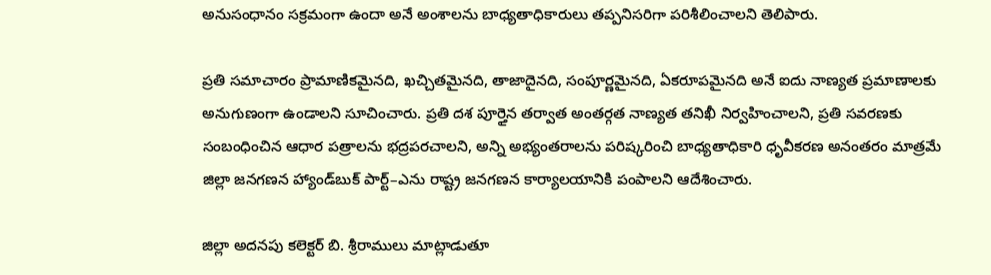అనుసంధానం సక్రమంగా ఉందా అనే అంశాలను బాధ్యతాధికారులు తప్పనిసరిగా పరిశీలించాలని తెలిపారు.

ప్రతి సమాచారం ప్రామాణికమైనది, ఖచ్చితమైనది, తాజాదైనది, సంపూర్ణమైనది, ఏకరూపమైనది అనే ఐదు నాణ్యత ప్రమాణాలకు అనుగుణంగా ఉండాలని సూచించారు. ప్రతి దశ పూర్తైన తర్వాత అంతర్గత నాణ్యత తనిఖీ నిర్వహించాలని, ప్రతి సవరణకు సంబంధించిన ఆధార పత్రాలను భద్రపరచాలని, అన్ని అభ్యంతరాలను పరిష్కరించి బాధ్యతాధికారి ధృవీకరణ అనంతరం మాత్రమే జిల్లా జనగణన హ్యాండ్‌బుక్ పార్ట్–ఎను రాష్ట్ర జనగణన కార్యాలయానికి పంపాలని ఆదేశించారు.

జిల్లా అదనపు కలెక్టర్ బి. శ్రీరాములు మాట్లాడుతూ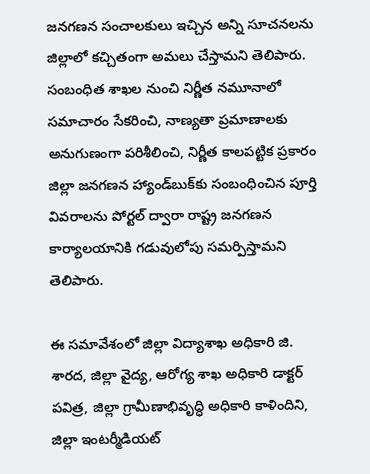జనగణన సంచాలకులు ఇచ్చిన అన్ని సూచనలను జిల్లాలో కచ్చితంగా అమలు చేస్తామని తెలిపారు. సంబంధిత శాఖల నుంచి నిర్ణీత నమూనాలో సమాచారం సేకరించి, నాణ్యతా ప్రమాణాలకు అనుగుణంగా పరిశీలించి, నిర్ణీత కాలపట్టిక ప్రకారం జిల్లా జనగణన హ్యాండ్‌బుక్‌కు సంబంధించిన పూర్తి వివరాలను పోర్టల్ ద్వారా రాష్ట్ర జనగణన కార్యాలయానికి గడువులోపు సమర్పిస్తామని తెలిపారు.

ఈ సమావేశంలో జిల్లా విద్యాశాఖ అధికారి జి. శారద, జిల్లా వైద్య, ఆరోగ్య శాఖ అధికారి డాక్టర్ పవిత్ర, జిల్లా గ్రామీణాభివృద్ధి అధికారి కాళిందిని, జిల్లా ఇంటర్మీడియట్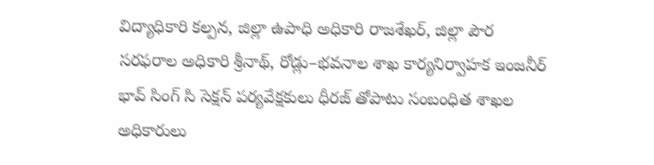విద్యాధికారి కల్పన, జిల్లా ఉపాధి అధికారి రాజశేఖర్, జిల్లా పౌర సరఫరాల అధికారి శ్రీనాథ్, రోడ్లు–భవనాల శాఖ కార్యనిర్వాహక ఇంజనీర్ భావ్ సింగ్‌ సి సెక్షన్ పర్యవేక్షకులు ధీరజ్ తోపాటు సంబంధిత శాఖల అధికారులు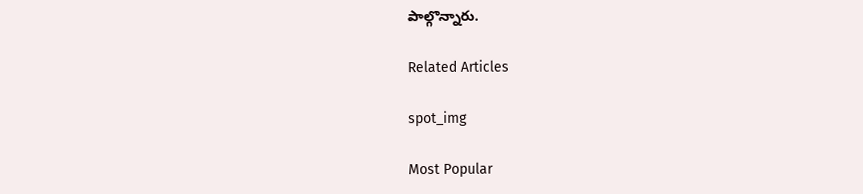పాల్గొన్నారు.

Related Articles

spot_img

Most Popular